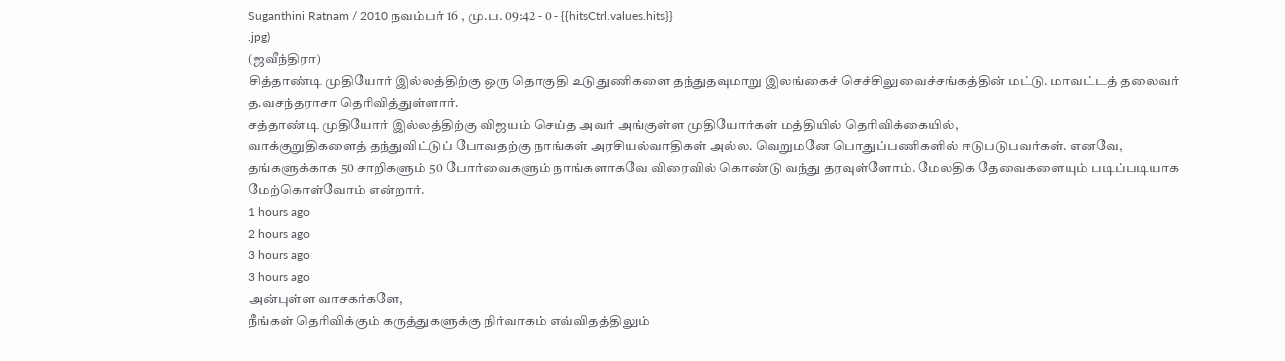Suganthini Ratnam / 2010 நவம்பர் 16 , மு.ப. 09:42 - 0 - {{hitsCtrl.values.hits}}
.jpg)
(ஜவீந்திரா)
சித்தாண்டி முதியோர் இல்லத்திற்கு ஒரு தொகுதி உடுதுணிகளை தந்துதவுமாறு இலங்கைச் செச்சிலுவைச்சங்கத்தின் மட்டு. மாவட்டத் தலைவர் த.வசந்தராசா தெரிவித்துள்ளார்.
சத்தாண்டி முதியோர் இல்லத்திற்கு விஜயம் செய்த அவர் அங்குள்ள முதியோர்கள் மத்தியில் தெரிவிக்கையில்,
வாக்குறுதிகளைத் தந்துவிட்டுப் போவதற்கு நாங்கள் அரசியல்வாதிகள் அல்ல. வெறுமனே பொதுப்பணிகளில் ஈடுபடுபவர்கள். எனவே, தங்களுக்காக 50 சாறிகளும் 50 போர்வைகளும் நாங்களாகவே விரைவில் கொண்டு வந்து தரவுள்ளோம். மேலதிக தேவைகளையும் படிப்படியாக மேற்கொள்வோம் என்றார்.
1 hours ago
2 hours ago
3 hours ago
3 hours ago
அன்புள்ள வாசகர்களே,
நீங்கள் தெரிவிக்கும் கருத்துகளுக்கு நிர்வாகம் எவ்விதத்திலும்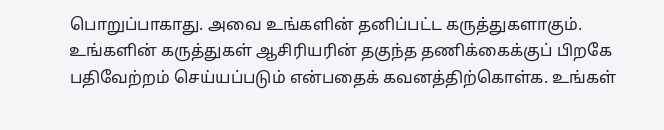பொறுப்பாகாது. அவை உங்களின் தனிப்பட்ட கருத்துகளாகும். உங்களின் கருத்துகள் ஆசிரியரின் தகுந்த தணிக்கைக்குப் பிறகே பதிவேற்றம் செய்யப்படும் என்பதைக் கவனத்திற்கொள்க. உங்கள்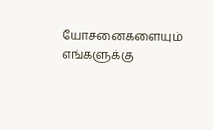யோசனைகளையும் எங்களுக்கு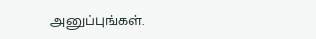அனுப்புங்கள்.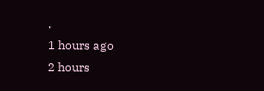.
1 hours ago
2 hours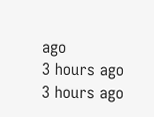ago
3 hours ago
3 hours ago